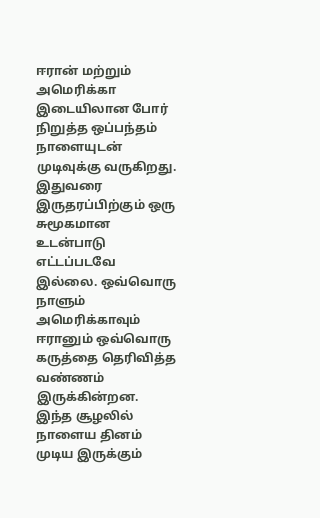ஈரான் மற்றும் அமெரிக்கா இடையிலான போர் நிறுத்த ஒப்பந்தம் நாளையுடன் முடிவுக்கு வருகிறது. இதுவரை இருதரப்பிற்கும் ஒரு சுமூகமான உடன்பாடு எட்டப்படவே இல்லை. ஒவ்வொரு நாளும் அமெரிக்காவும் ஈரானும் ஒவ்வொரு கருத்தை தெரிவித்த வண்ணம் இருக்கின்றன. இந்த சூழலில் நாளைய தினம் முடிய இருக்கும்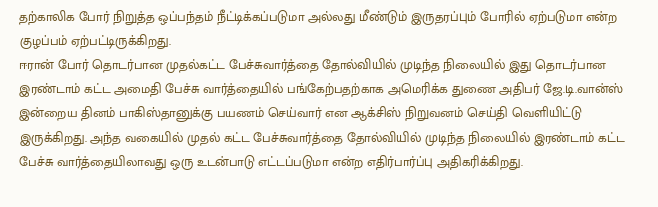தற்காலிக போர் நிறுத்த ஒப்பந்தம் நீட்டிக்கப்படுமா அல்லது மீண்டும் இருதரப்பும் போரில் ஏற்படுமா என்ற குழப்பம் ஏற்பட்டிருக்கிறது.
ஈரான் போர் தொடர்பான முதல்கட்ட பேச்சுவார்த்தை தோல்வியில் முடிந்த நிலையில் இது தொடர்பான இரண்டாம் கட்ட அமைதி பேச்சு வார்த்தையில் பங்கேற்பதற்காக அமெரிக்க துணை அதிபர் ஜே.டி.வான்ஸ் இன்றைய தினம் பாகிஸ்தானுக்கு பயணம் செய்வார் என ஆக்சிஸ் நிறுவனம் செய்தி வெளியிட்டு இருக்கிறது. அந்த வகையில் முதல் கட்ட பேச்சுவார்த்தை தோல்வியில் முடிந்த நிலையில் இரண்டாம் கட்ட பேச்சு வார்த்தையிலாவது ஒரு உடன்பாடு எட்டப்படுமா என்ற எதிர்பார்ப்பு அதிகரிக்கிறது.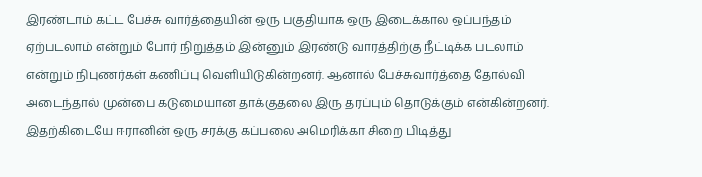இரண்டாம் கட்ட பேச்சு வார்த்தையின் ஒரு பகுதியாக ஒரு இடைக்கால ஒப்பந்தம் ஏற்படலாம் என்றும் போர் நிறுத்தம் இன்னும் இரண்டு வாரத்திற்கு நீட்டிக்க படலாம் என்றும் நிபுணர்கள் கணிப்பு வெளியிடுகின்றனர். ஆனால் பேச்சுவார்த்தை தோல்வி அடைந்தால் முன்பை கடுமையான தாக்குதலை இரு தரப்பும் தொடுக்கும் என்கின்றனர்.
இதற்கிடையே ஈரானின் ஒரு சரக்கு கப்பலை அமெரிக்கா சிறை பிடித்து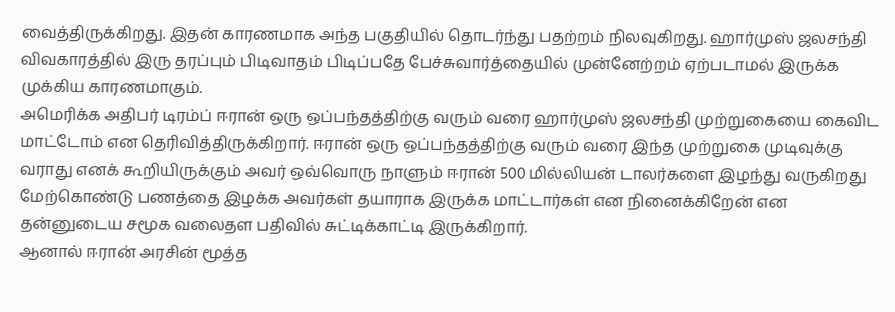வைத்திருக்கிறது. இதன் காரணமாக அந்த பகுதியில் தொடர்ந்து பதற்றம் நிலவுகிறது. ஹார்முஸ் ஜலசந்தி விவகாரத்தில் இரு தரப்பும் பிடிவாதம் பிடிப்பதே பேச்சுவார்த்தையில் முன்னேற்றம் ஏற்படாமல் இருக்க முக்கிய காரணமாகும்.
அமெரிக்க அதிபர் டிரம்ப் ஈரான் ஒரு ஒப்பந்தத்திற்கு வரும் வரை ஹார்முஸ் ஜலசந்தி முற்றுகையை கைவிட மாட்டோம் என தெரிவித்திருக்கிறார். ஈரான் ஒரு ஒப்பந்தத்திற்கு வரும் வரை இந்த முற்றுகை முடிவுக்கு வராது எனக் கூறியிருக்கும் அவர் ஒவ்வொரு நாளும் ஈரான் 500 மில்லியன் டாலர்களை இழந்து வருகிறது மேற்கொண்டு பணத்தை இழக்க அவர்கள் தயாராக இருக்க மாட்டார்கள் என நினைக்கிறேன் என தன்னுடைய சமூக வலைதள பதிவில் சுட்டிக்காட்டி இருக்கிறார்.
ஆனால் ஈரான் அரசின் மூத்த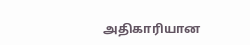அதிகாரியான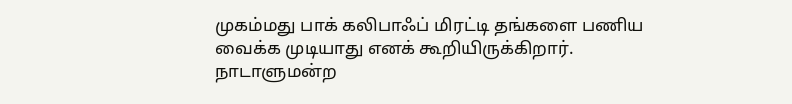முகம்மது பாக் கலிபாஃப் மிரட்டி தங்களை பணிய வைக்க முடியாது எனக் கூறியிருக்கிறார். நாடாளுமன்ற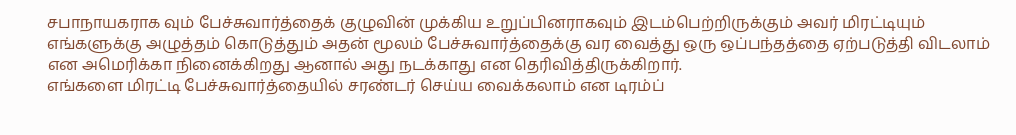சபாநாயகராக வும் பேச்சுவார்த்தைக் குழுவின் முக்கிய உறுப்பினராகவும் இடம்பெற்றிருக்கும் அவர் மிரட்டியும் எங்களுக்கு அழுத்தம் கொடுத்தும் அதன் மூலம் பேச்சுவார்த்தைக்கு வர வைத்து ஒரு ஒப்பந்தத்தை ஏற்படுத்தி விடலாம் என அமெரிக்கா நினைக்கிறது ஆனால் அது நடக்காது என தெரிவித்திருக்கிறார்.
எங்களை மிரட்டி பேச்சுவார்த்தையில் சரண்டர் செய்ய வைக்கலாம் என டிரம்ப்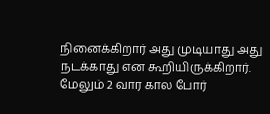நினைக்கிறார் அது முடியாது அது நடக்காது என கூறியிருக்கிறார். மேலும் 2 வார கால போர்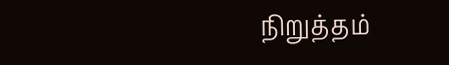நிறுத்தம்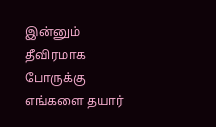இன்னும் தீவிரமாக போருக்கு எங்களை தயார்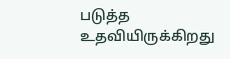படுத்த உதவியிருக்கிறது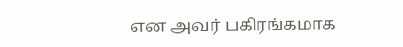என அவர் பகிரங்கமாக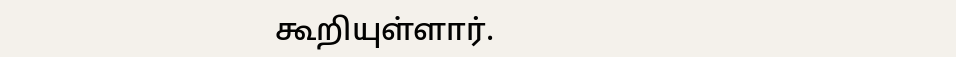கூறியுள்ளார்.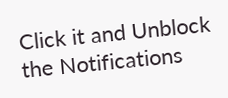Click it and Unblock the Notifications